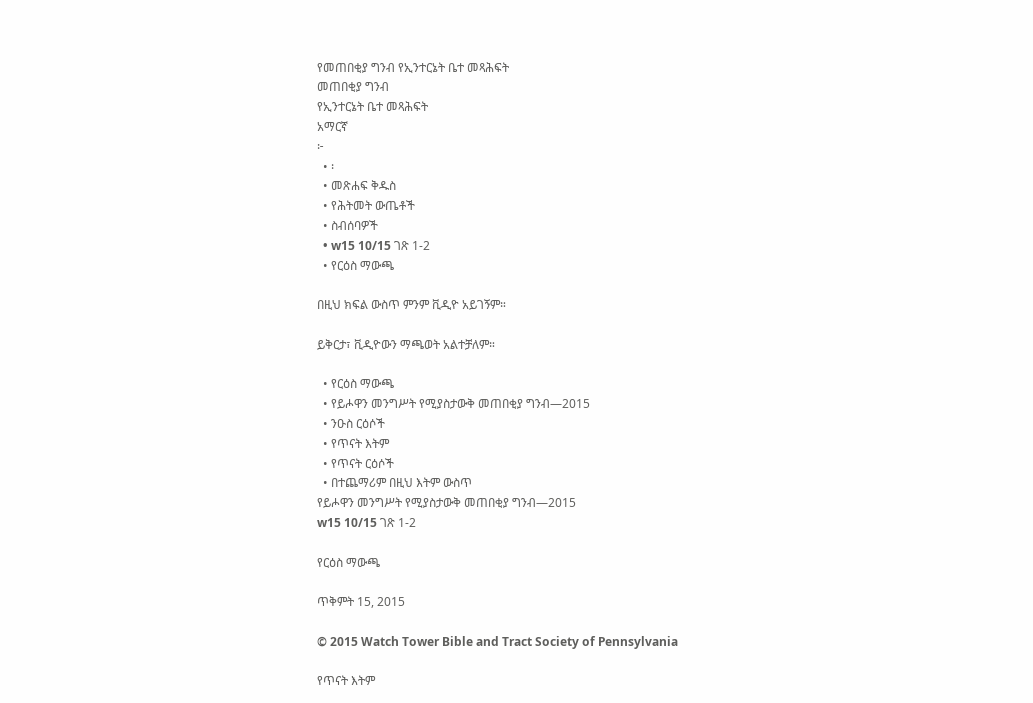የመጠበቂያ ግንብ የኢንተርኔት ቤተ መጻሕፍት
መጠበቂያ ግንብ
የኢንተርኔት ቤተ መጻሕፍት
አማርኛ
፦
  • ፡
  • መጽሐፍ ቅዱስ
  • የሕትመት ውጤቶች
  • ስብሰባዎች
  • w15 10/15 ገጽ 1-2
  • የርዕስ ማውጫ

በዚህ ክፍል ውስጥ ምንም ቪዲዮ አይገኝም።

ይቅርታ፣ ቪዲዮውን ማጫወት አልተቻለም።

  • የርዕስ ማውጫ
  • የይሖዋን መንግሥት የሚያስታውቅ መጠበቂያ ግንብ—2015
  • ንዑስ ርዕሶች
  • የጥናት እትም
  • የጥናት ርዕሶች
  • በተጨማሪም በዚህ እትም ውስጥ
የይሖዋን መንግሥት የሚያስታውቅ መጠበቂያ ግንብ—2015
w15 10/15 ገጽ 1-2

የርዕስ ማውጫ

ጥቅምት 15, 2015

© 2015 Watch Tower Bible and Tract Society of Pennsylvania

የጥናት እትም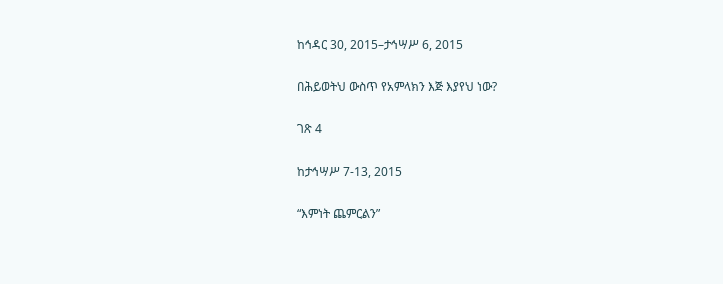ከኅዳር 30, 2015–ታኅሣሥ 6, 2015

በሕይወትህ ውስጥ የአምላክን እጅ እያየህ ነው?

ገጽ 4

ከታኅሣሥ 7-13, 2015

“እምነት ጨምርልን”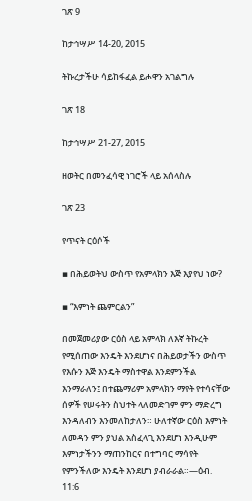ገጽ 9

ከታኅሣሥ 14-20, 2015

ትኩረታችሁ ሳይከፋፈል ይሖዋን አገልግሉ

ገጽ 18

ከታኅሣሥ 21-27, 2015

ዘወትር በመንፈሳዊ ነገሮች ላይ አሰላስሉ

ገጽ 23

የጥናት ርዕሶች

▪ በሕይወትህ ውስጥ የአምላክን እጅ እያየህ ነው?

▪ “እምነት ጨምርልን”

በመጀመሪያው ርዕስ ላይ አምላክ ለእኛ ትኩረት የሚሰጠው እንዴት እንደሆነና በሕይወታችን ውስጥ የእሱን እጅ እንዴት ማስተዋል እንደምንችል እንማራለን፤ በተጨማሪም አምላክን ማየት የተሳናቸው ሰዎች የሠሩትን ስህተት ላለመድገም ምን ማድረግ እንዳለብን እንመለከታለን። ሁለተኛው ርዕስ እምነት ለመዳን ምን ያህል አስፈላጊ እንደሆነ እንዲሁም እምነታችንን ማጠንከርና በተግባር ማሳየት የምንችለው እንዴት እንደሆነ ያብራራል።—ዕብ. 11:6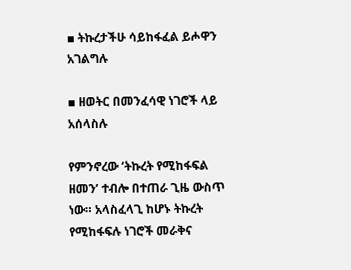▪ ትኩረታችሁ ሳይከፋፈል ይሖዋን አገልግሉ

▪ ዘወትር በመንፈሳዊ ነገሮች ላይ አሰላስሉ

የምንኖረው ‘ትኩረት የሚከፋፍል ዘመን’ ተብሎ በተጠራ ጊዜ ውስጥ ነው። አላስፈላጊ ከሆኑ ትኩረት የሚከፋፍሉ ነገሮች መራቅና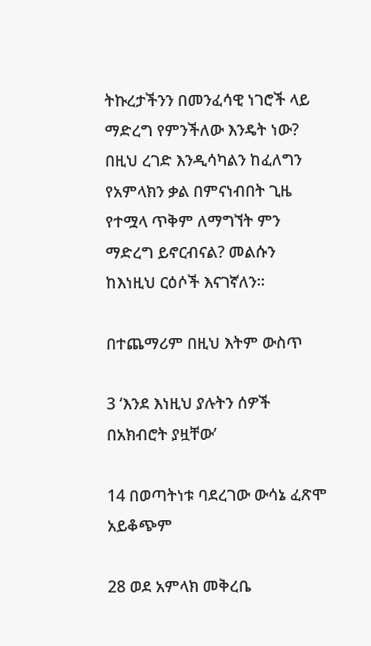ትኩረታችንን በመንፈሳዊ ነገሮች ላይ ማድረግ የምንችለው እንዴት ነው? በዚህ ረገድ እንዲሳካልን ከፈለግን የአምላክን ቃል በምናነብበት ጊዜ የተሟላ ጥቅም ለማግኘት ምን ማድረግ ይኖርብናል? መልሱን ከእነዚህ ርዕሶች እናገኛለን።

በተጨማሪም በዚህ እትም ውስጥ

3 ‘እንደ እነዚህ ያሉትን ሰዎች በአክብሮት ያዟቸው’

14 በወጣትነቱ ባደረገው ውሳኔ ፈጽሞ አይቆጭም

28 ወደ አምላክ መቅረቤ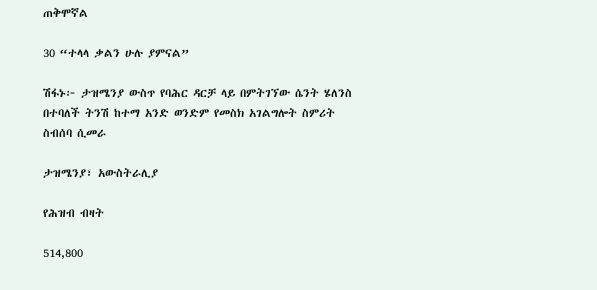ጠቅሞኛል

30 “ተላላ ቃልን ሁሉ ያምናል”

ሽፋኑ፦ ታዝሜንያ ውስጥ የባሕር ዳርቻ ላይ በምትገኘው ሴንት ሄለንስ በተባለች ትንሽ ከተማ አንድ ወንድም የመስክ አገልግሎት ስምሪት ስብሰባ ሲመራ

ታዝሜንያ፣ አውስትራሊያ

የሕዝብ ብዛት

514,800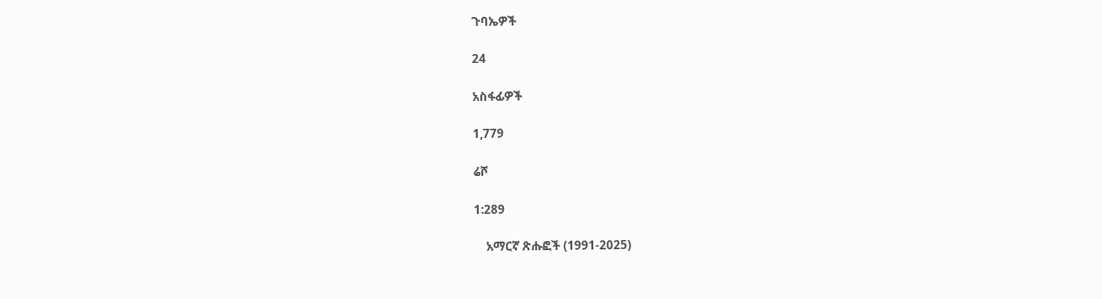ጉባኤዎች

24

አስፋፊዎች

1,779

ሬሾ

1:289

    አማርኛ ጽሑፎች (1991-2025)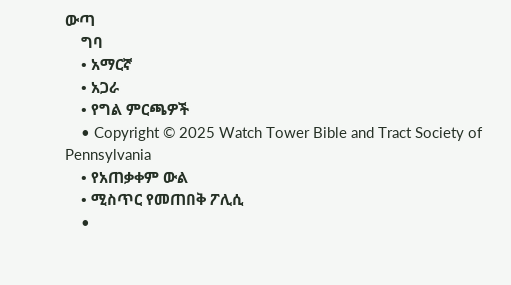ውጣ
    ግባ
    • አማርኛ
    • አጋራ
    • የግል ምርጫዎች
    • Copyright © 2025 Watch Tower Bible and Tract Society of Pennsylvania
    • የአጠቃቀም ውል
    • ሚስጥር የመጠበቅ ፖሊሲ
    •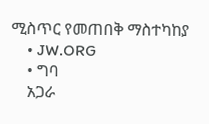ሚስጥር የመጠበቅ ማስተካከያ
    • JW.ORG
    • ግባ
    አጋራ